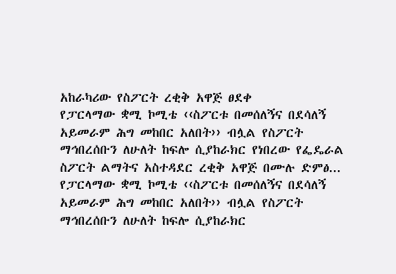አከራካሪው የስፖርት ረቂቅ አዋጅ ፀደቀ
የፓርላማው ቋሚ ኮሚቴ ‹‹ስፖርቱ በመሰለኝና በደሳለኝ አይመራም ሕግ መከበር አለበት›› ብሏል የስፖርት ማኅበረሰቡን ለሁለት ከፍሎ ሲያከራክር የነበረው የፌዴራል ስፖርት ልማትና አስተዳደር ረቂቅ አዋጅ በሙሉ ድምፅ...
የፓርላማው ቋሚ ኮሚቴ ‹‹ስፖርቱ በመሰለኝና በደሳለኝ አይመራም ሕግ መከበር አለበት›› ብሏል የስፖርት ማኅበረሰቡን ለሁለት ከፍሎ ሲያከራክር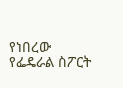የነበረው የፌዴራል ስፖርት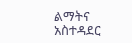ልማትና አስተዳደር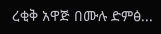ረቂቅ አዋጅ በሙሉ ድምፅ...